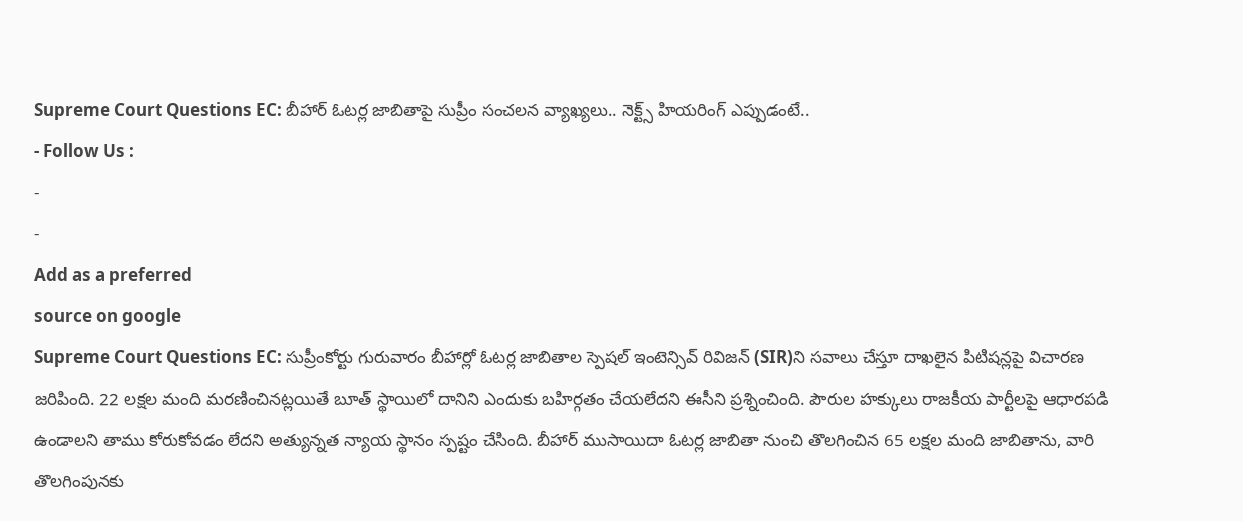Supreme Court Questions EC: బీహార్ ఓటర్ల జాబితాపై సుప్రీం సంచలన వ్యాఖ్యలు.. నెక్ట్స్ హియరింగ్ ఎప్పుడంటే..
- Follow Us :
-
-
Add as a preferred
source on google
Supreme Court Questions EC: సుప్రీంకోర్టు గురువారం బీహార్లో ఓటర్ల జాబితాల స్పెషల్ ఇంటెన్సివ్ రివిజన్ (SIR)ని సవాలు చేస్తూ దాఖలైన పిటిషన్లపై విచారణ జరిపింది. 22 లక్షల మంది మరణించినట్లయితే బూత్ స్థాయిలో దానిని ఎందుకు బహిర్గతం చేయలేదని ఈసీని ప్రశ్నించింది. పౌరుల హక్కులు రాజకీయ పార్టీలపై ఆధారపడి ఉండాలని తాము కోరుకోవడం లేదని అత్యున్నత న్యాయ స్థానం స్పష్టం చేసింది. బీహార్ ముసాయిదా ఓటర్ల జాబితా నుంచి తొలగించిన 65 లక్షల మంది జాబితాను, వారి తొలగింపునకు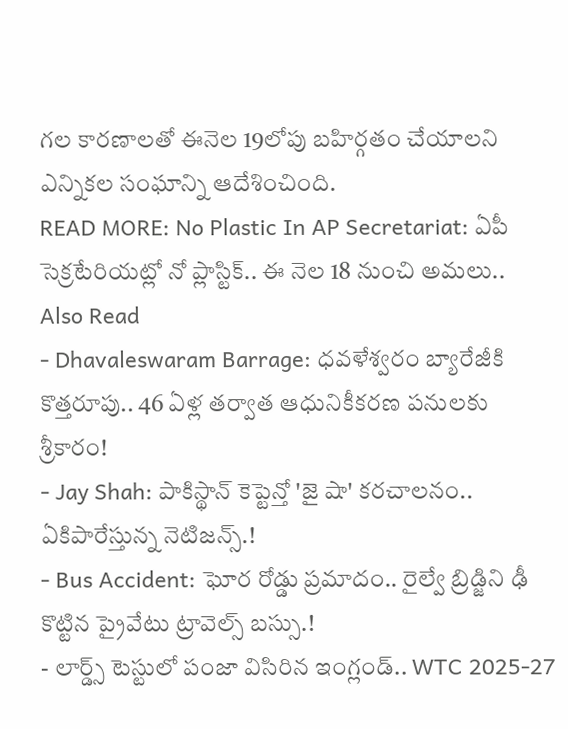గల కారణాలతో ఈనెల 19లోపు బహిర్గతం చేయాలని ఎన్నికల సంఘాన్ని ఆదేశించింది.
READ MORE: No Plastic In AP Secretariat: ఏపీ సెక్రటేరియట్లో నో ప్లాస్టిక్.. ఈ నెల 18 నుంచి అమలు..
Also Read
- Dhavaleswaram Barrage: ధవళేశ్వరం బ్యారేజీకి కొత్తరూపు.. 46 ఏళ్ల తర్వాత ఆధునికీకరణ పనులకు శ్రీకారం!
- Jay Shah: పాకిస్థాన్ కెప్టెన్తో 'జై షా' కరచాలనం.. ఏకిపారేస్తున్న నెటిజన్స్.!
- Bus Accident: ఘోర రోడ్డు ప్రమాదం.. రైల్వే బ్రిడ్జిని ఢీ కొట్టిన ప్రైవేటు ట్రావెల్స్ బస్సు.!
- లార్డ్స్ టెస్టులో పంజా విసిరిన ఇంగ్లండ్.. WTC 2025-27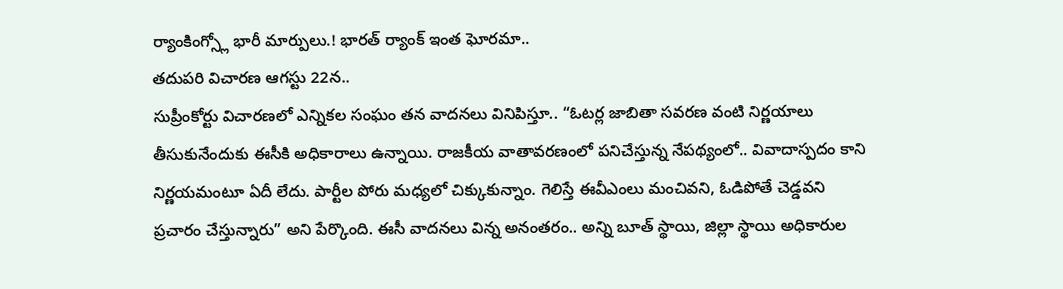ర్యాంకింగ్స్లో భారీ మార్పులు.! భారత్ ర్యాంక్ ఇంత ఘోరమా..
తదుపరి విచారణ ఆగస్టు 22న..
సుప్రీంకోర్టు విచారణలో ఎన్నికల సంఘం తన వాదనలు వినిపిస్తూ.. “ఓటర్ల జాబితా సవరణ వంటి నిర్ణయాలు తీసుకునేందుకు ఈసీకి అధికారాలు ఉన్నాయి. రాజకీయ వాతావరణంలో పనిచేస్తున్న నేపథ్యంలో.. వివాదాస్పదం కాని నిర్ణయమంటూ ఏదీ లేదు. పార్టీల పోరు మధ్యలో చిక్కుకున్నాం. గెలిస్తే ఈవీఎంలు మంచివని, ఓడిపోతే చెడ్డవని ప్రచారం చేస్తున్నారు” అని పేర్కొంది. ఈసీ వాదనలు విన్న అనంతరం.. అన్ని బూత్ స్థాయి, జిల్లా స్థాయి అధికారుల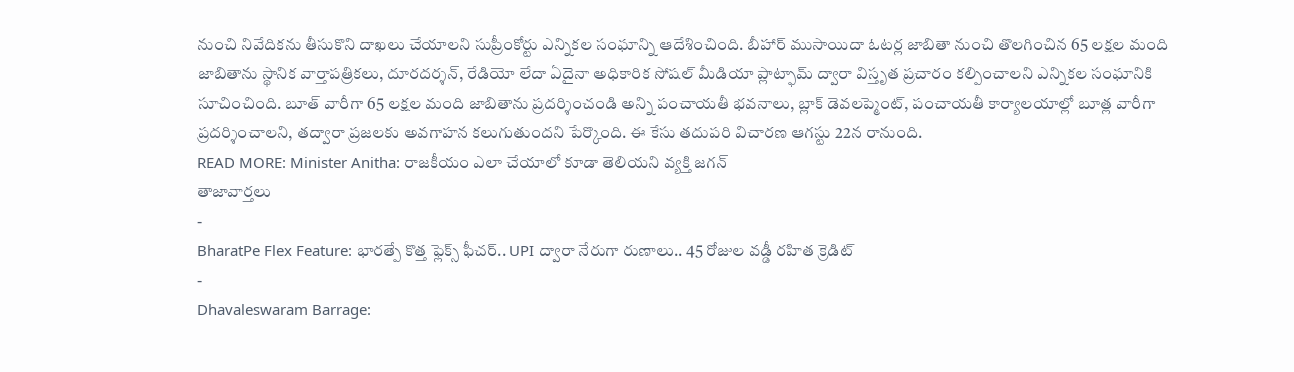నుంచి నివేదికను తీసుకొని దాఖలు చేయాలని సుప్రీంకోర్టు ఎన్నికల సంఘాన్ని ఆదేశించింది. బీహార్ ముసాయిదా ఓటర్ల జాబితా నుంచి తొలగించిన 65 లక్షల మంది జాబితాను స్థానిక వార్తాపత్రికలు, దూరదర్శన్, రేడియో లేదా ఏదైనా అధికారిక సోషల్ మీడియా ప్లాట్ఫామ్ ద్వారా విస్తృత ప్రచారం కల్పించాలని ఎన్నికల సంఘానికి సూచించింది. బూత్ వారీగా 65 లక్షల మంది జాబితాను ప్రదర్శించండి అన్ని పంచాయతీ భవనాలు, బ్లాక్ డెవలప్మెంట్, పంచాయతీ కార్యాలయాల్లో బూత్ల వారీగా ప్రదర్శించాలని, తద్వారా ప్రజలకు అవగాహన కలుగుతుందని పేర్కొంది. ఈ కేసు తదుపరి విచారణ ఆగస్టు 22న రానుంది.
READ MORE: Minister Anitha: రాజకీయం ఎలా చేయాలో కూడా తెలియని వ్యక్తి జగన్
తాజావార్తలు
-
BharatPe Flex Feature: భారత్పే కొత్త ఫ్లెక్స్ ఫీచర్.. UPI ద్వారా నేరుగా రుణాలు.. 45 రోజుల వడ్డీ రహిత క్రెడిట్
-
Dhavaleswaram Barrage: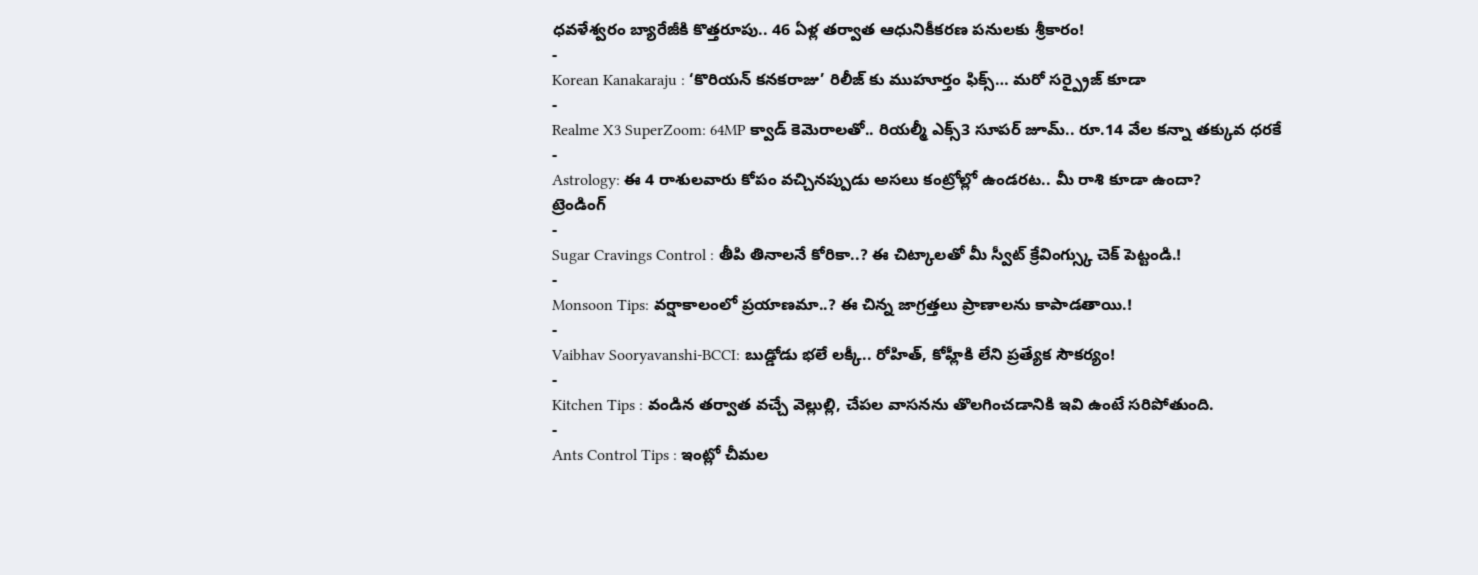ధవళేశ్వరం బ్యారేజీకి కొత్తరూపు.. 46 ఏళ్ల తర్వాత ఆధునికీకరణ పనులకు శ్రీకారం!
-
Korean Kanakaraju : ‘కొరియన్ కనకరాజు’ రిలీజ్ కు ముహూర్తం ఫిక్స్… మరో సర్ప్రైజ్ కూడా
-
Realme X3 SuperZoom: 64MP క్వాడ్ కెమెరాలతో.. రియల్మీ ఎక్స్3 సూపర్ జూమ్.. రూ.14 వేల కన్నా తక్కువ ధరకే
-
Astrology: ఈ 4 రాశులవారు కోపం వచ్చినప్పుడు అసలు కంట్రోల్లో ఉండరట.. మీ రాశి కూడా ఉందా?
ట్రెండింగ్
-
Sugar Cravings Control : తీపి తినాలనే కోరికా..? ఈ చిట్కాలతో మీ స్వీట్ క్రేవింగ్స్కు చెక్ పెట్టండి.!
-
Monsoon Tips: వర్షాకాలంలో ప్రయాణమా..? ఈ చిన్న జాగ్రత్తలు ప్రాణాలను కాపాడతాయి.!
-
Vaibhav Sooryavanshi-BCCI: బుడ్డోడు భలే లక్కీ.. రోహిత్, కోహ్లీకి లేని ప్రత్యేక సౌకర్యం!
-
Kitchen Tips : వండిన తర్వాత వచ్చే వెల్లుల్లి, చేపల వాసనను తొలగించడానికి ఇవి ఉంటే సరిపోతుంది.
-
Ants Control Tips : ఇంట్లో చీమల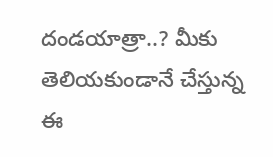దండయాత్రా..? మీకు తెలియకుండానే చేస్తున్న ఈ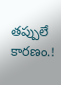తప్పులే కారణం.!